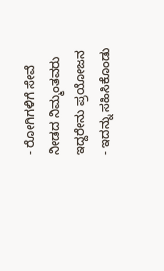- ರೋಗಿಗಳಿಗೆ ಸೇವೆ ನೀಡದ ನಿಮ್ಮಂತವರು ಇದ್ದರೇನು ಪ್ರಯೋಜನ
- ಇದನ್ನು ಸಹಿಸಿಕೊಂಡು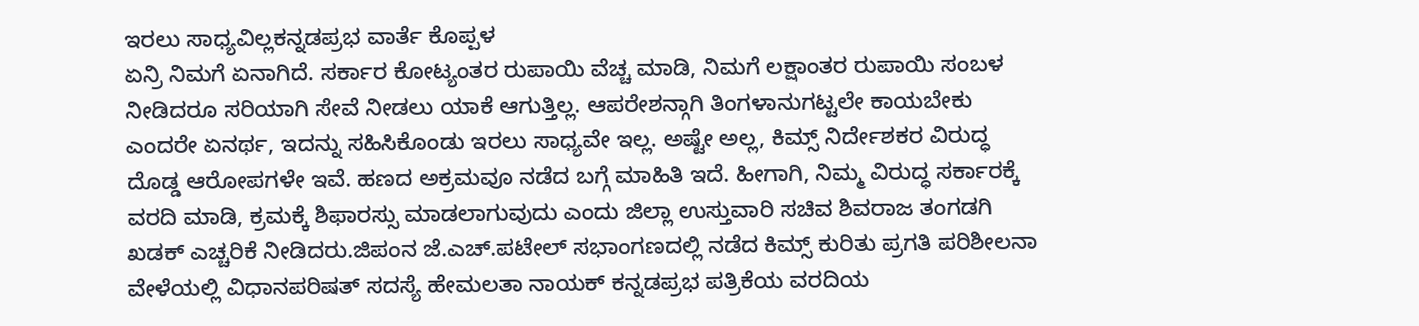ಇರಲು ಸಾಧ್ಯವಿಲ್ಲಕನ್ನಡಪ್ರಭ ವಾರ್ತೆ ಕೊಪ್ಪಳ
ಏನ್ರಿ ನಿಮಗೆ ಏನಾಗಿದೆ. ಸರ್ಕಾರ ಕೋಟ್ಯಂತರ ರುಪಾಯಿ ವೆಚ್ಚ ಮಾಡಿ, ನಿಮಗೆ ಲಕ್ಷಾಂತರ ರುಪಾಯಿ ಸಂಬಳ ನೀಡಿದರೂ ಸರಿಯಾಗಿ ಸೇವೆ ನೀಡಲು ಯಾಕೆ ಆಗುತ್ತಿಲ್ಲ. ಆಪರೇಶನ್ಗಾಗಿ ತಿಂಗಳಾನುಗಟ್ಟಲೇ ಕಾಯಬೇಕು ಎಂದರೇ ಏನರ್ಥ, ಇದನ್ನು ಸಹಿಸಿಕೊಂಡು ಇರಲು ಸಾಧ್ಯವೇ ಇಲ್ಲ. ಅಷ್ಟೇ ಅಲ್ಲ, ಕಿಮ್ಸ್ ನಿರ್ದೇಶಕರ ವಿರುದ್ಧ ದೊಡ್ಡ ಆರೋಪಗಳೇ ಇವೆ. ಹಣದ ಅಕ್ರಮವೂ ನಡೆದ ಬಗ್ಗೆ ಮಾಹಿತಿ ಇದೆ. ಹೀಗಾಗಿ, ನಿಮ್ಮ ವಿರುದ್ಧ ಸರ್ಕಾರಕ್ಕೆ ವರದಿ ಮಾಡಿ, ಕ್ರಮಕ್ಕೆ ಶಿಫಾರಸ್ಸು ಮಾಡಲಾಗುವುದು ಎಂದು ಜಿಲ್ಲಾ ಉಸ್ತುವಾರಿ ಸಚಿವ ಶಿವರಾಜ ತಂಗಡಗಿ ಖಡಕ್ ಎಚ್ಚರಿಕೆ ನೀಡಿದರು.ಜಿಪಂನ ಜೆ.ಎಚ್.ಪಟೇಲ್ ಸಭಾಂಗಣದಲ್ಲಿ ನಡೆದ ಕಿಮ್ಸ್ ಕುರಿತು ಪ್ರಗತಿ ಪರಿಶೀಲನಾ ವೇಳೆಯಲ್ಲಿ ವಿಧಾನಪರಿಷತ್ ಸದಸ್ಯೆ ಹೇಮಲತಾ ನಾಯಕ್ ಕನ್ನಡಪ್ರಭ ಪತ್ರಿಕೆಯ ವರದಿಯ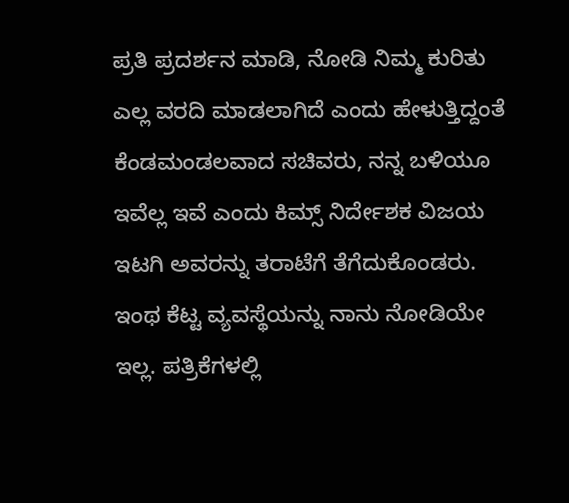ಪ್ರತಿ ಪ್ರದರ್ಶನ ಮಾಡಿ, ನೋಡಿ ನಿಮ್ಮ ಕುರಿತು ಎಲ್ಲ ವರದಿ ಮಾಡಲಾಗಿದೆ ಎಂದು ಹೇಳುತ್ತಿದ್ದಂತೆ ಕೆಂಡಮಂಡಲವಾದ ಸಚಿವರು, ನನ್ನ ಬಳಿಯೂ ಇವೆಲ್ಲ ಇವೆ ಎಂದು ಕಿಮ್ಸ್ ನಿರ್ದೇಶಕ ವಿಜಯ ಇಟಗಿ ಅವರನ್ನು ತರಾಟೆಗೆ ತೆಗೆದುಕೊಂಡರು.
ಇಂಥ ಕೆಟ್ಟ ವ್ಯವಸ್ಥೆಯನ್ನು ನಾನು ನೋಡಿಯೇ ಇಲ್ಲ. ಪತ್ರಿಕೆಗಳಲ್ಲಿ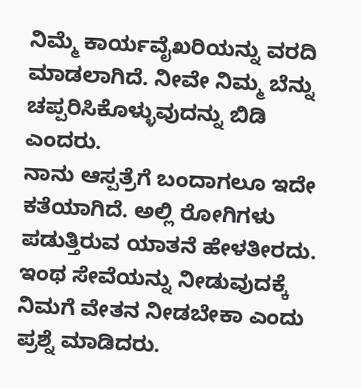ನಿಮ್ಮೆ ಕಾರ್ಯವೈಖರಿಯನ್ನು ವರದಿ ಮಾಡಲಾಗಿದೆ. ನೀವೇ ನಿಮ್ಮ ಬೆನ್ನು ಚಪ್ಪರಿಸಿಕೊಳ್ಳುವುದನ್ನು ಬಿಡಿ ಎಂದರು.
ನಾನು ಆಸ್ಪತ್ರೆಗೆ ಬಂದಾಗಲೂ ಇದೇ ಕತೆಯಾಗಿದೆ. ಅಲ್ಲಿ ರೋಗಿಗಳು ಪಡುತ್ತಿರುವ ಯಾತನೆ ಹೇಳತೀರದು. ಇಂಥ ಸೇವೆಯನ್ನು ನೀಡುವುದಕ್ಕೆ ನಿಮಗೆ ವೇತನ ನೀಡಬೇಕಾ ಎಂದು ಪ್ರಶ್ನೆ ಮಾಡಿದರು.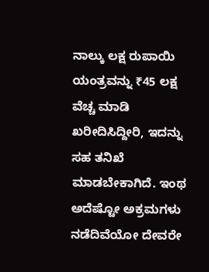ನಾಲ್ಕು ಲಕ್ಷ ರುಪಾಯಿ ಯಂತ್ರವನ್ನು ₹45 ಲಕ್ಷ ವೆಚ್ಚ ಮಾಡಿ ಖರೀದಿಸಿದ್ದೀರಿ, ಇದನ್ನು ಸಹ ತನಿಖೆ ಮಾಡಬೇಕಾಗಿದೆ. ಇಂಥ ಅದೆಷ್ಟೋ ಅಕ್ರಮಗಳು ನಡೆದಿವೆಯೋ ದೇವರೇ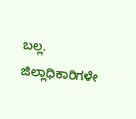ಬಲ್ಲ. ಜಿಲ್ಲಾಧಿಕಾರಿಗಳೇ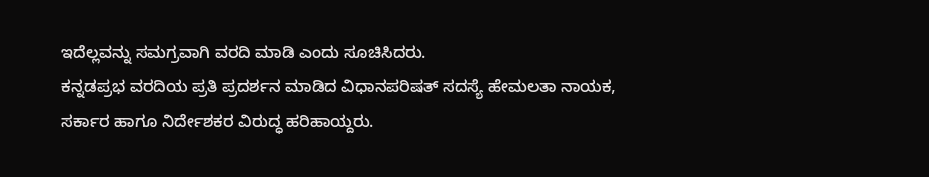ಇದೆಲ್ಲವನ್ನು ಸಮಗ್ರವಾಗಿ ವರದಿ ಮಾಡಿ ಎಂದು ಸೂಚಿಸಿದರು.
ಕನ್ನಡಪ್ರಭ ವರದಿಯ ಪ್ರತಿ ಪ್ರದರ್ಶನ ಮಾಡಿದ ವಿಧಾನಪರಿಷತ್ ಸದಸ್ಯೆ ಹೇಮಲತಾ ನಾಯಕ, ಸರ್ಕಾರ ಹಾಗೂ ನಿರ್ದೇಶಕರ ವಿರುದ್ಧ ಹರಿಹಾಯ್ದರು.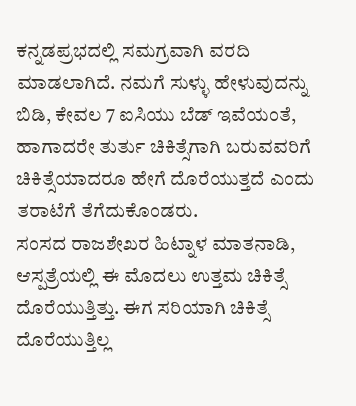ಕನ್ನಡಪ್ರಭದಲ್ಲಿ ಸಮಗ್ರವಾಗಿ ವರದಿ ಮಾಡಲಾಗಿದೆ. ನಮಗೆ ಸುಳ್ಳು ಹೇಳುವುದನ್ನು ಬಿಡಿ, ಕೇವಲ 7 ಐಸಿಯು ಬೆಡ್ ಇವೆಯಂತೆ, ಹಾಗಾದರೇ ತುರ್ತು ಚಿಕಿತ್ಸೆಗಾಗಿ ಬರುವವರಿಗೆ ಚಿಕಿತ್ಸೆಯಾದರೂ ಹೇಗೆ ದೊರೆಯುತ್ತದೆ ಎಂದು ತರಾಟೆಗೆ ತೆಗೆದುಕೊಂಡರು.
ಸಂಸದ ರಾಜಶೇಖರ ಹಿಟ್ನಾಳ ಮಾತನಾಡಿ, ಆಸ್ಪತ್ರೆಯಲ್ಲಿ ಈ ಮೊದಲು ಉತ್ತಮ ಚಿಕಿತ್ಸೆ ದೊರೆಯುತ್ತಿತ್ತು. ಈಗ ಸರಿಯಾಗಿ ಚಿಕಿತ್ಸೆ ದೊರೆಯುತ್ತಿಲ್ಲ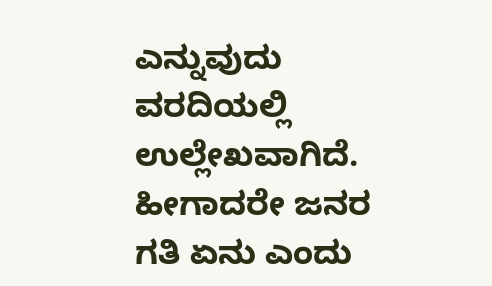ಎನ್ನುವುದು ವರದಿಯಲ್ಲಿ ಉಲ್ಲೇಖವಾಗಿದೆ. ಹೀಗಾದರೇ ಜನರ ಗತಿ ಏನು ಎಂದು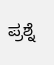ಪ್ರಶ್ನೆ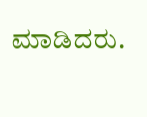ಮಾಡಿದರು.